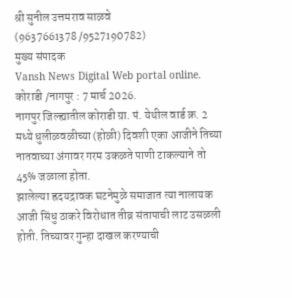श्री सुनील उत्तमराव साळवे
(9637661378 /9527190782)
मुख्य संपादक
Vansh News Digital Web portal online.
कोराडी /नागपुर : 7 मार्च 2026.
नागपुर जिल्ह्यातील कोराडी ग्रा. पं. येथील वार्ड क्र. 2 मध्ये धुलीळवळीच्या (होळी) दिवशी एका आजीने तिच्या नातवाच्या अंगावर गरम उकळते पाणी टाकल्याने तो 45% जळाला होता.
झालेल्या ह्रदयद्रावक घटनेमुळे समाजात त्या नालायक आजी सिंधु ठाकरे विरोधात तीव्र संतापाची लाट उसळली होती. तिच्यावर गुन्हा दाखल करण्याची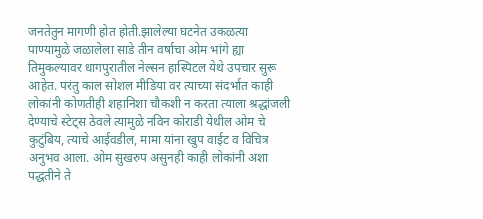जनतेतुन मागणी होत होती.झालेल्या घटनेत उकळत्या पाण्यामुळे जळालेला साडे तीन वर्षाचा ओम भांगे ह्या तिमुकल्यावर धागपुरातील नेल्सन हास्पिटल येथे उपचार सुरू आहेत. परंतु काल सोशल मीडिया वर त्याच्या संदर्भात काही लोकांनी कोणतीही शहानिशा चौकशी न करता त्याला श्रद्धांजली देण्याचे स्टेट्स ठेवले त्यामुळे नविन कोराडी येथील ओम चे कुटुंबिय, त्याचे आईवडील, मामा यांना खुप वाईट व विचित्र अनुभव आला. ओम सुखरुप असुनही काही लोकांनी अशा पद्धतीने ते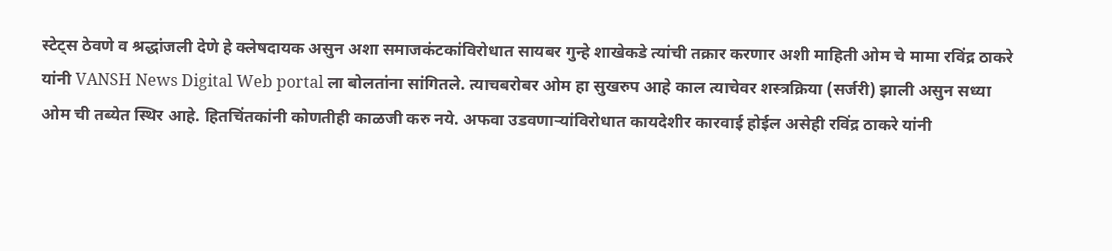स्टेट्स ठेवणे व श्रद्धांजली देणे हे क्लेषदायक असुन अशा समाजकंटकांविरोधात सायबर गुन्हे शाखेकडे त्यांची तक्रार करणार अशी माहिती ओम चे मामा रविंद्र ठाकरे यांनी VANSH News Digital Web portal ला बोलतांना सांगितले. त्याचबरोबर ओम हा सुखरुप आहे काल त्याचेवर शस्त्रक्रिया (सर्जरी) झाली असुन सध्या ओम ची तब्येत स्थिर आहे. हितचिंतकांनी कोणतीही काळजी करु नये. अफवा उडवणाऱ्यांविरोधात कायदेशीर कारवाई होईल असेही रविंद्र ठाकरे यांनी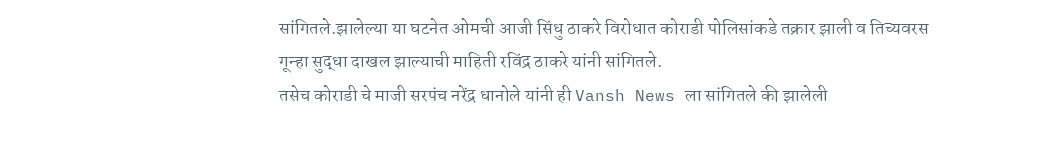सांगितले.झालेल्या या घटनेत ओमची आजी सिंधु ठाकरे विरोधात कोराडी पोलिसांकडे तक्रार झाली व तिच्यवरस गून्हा सुद्धा दाखल झाल्याची माहिती रविंद्र ठाकरे यांनी सांगितले.
तसेच कोराडी चे माजी सरपंच नरेंद्र धानोले यांनी ही Vansh News ला सांगितले की झालेली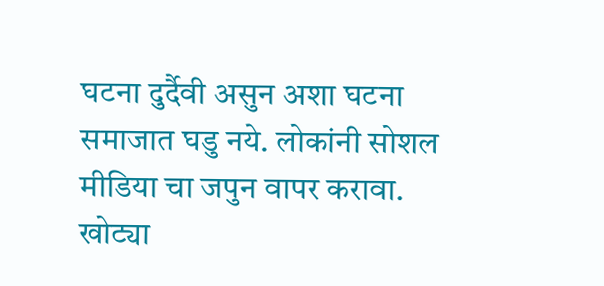घटना दुर्दैवी असुन अशा घटना समाजात घडु नये. लोकांनी सोशल मीडिया चा जपुन वापर करावा. खोट्या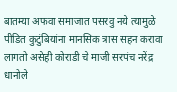बातम्या अफवा समाजात पसरवु नये त्यामुळे पीडित कुटुंबियांना मानसिक त्रास सहन करावा लागतो असेही कोराडी चे माजी सरपंच नरेंद्र धानोले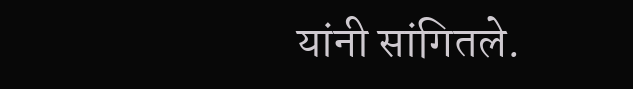यांनी सांगितले.